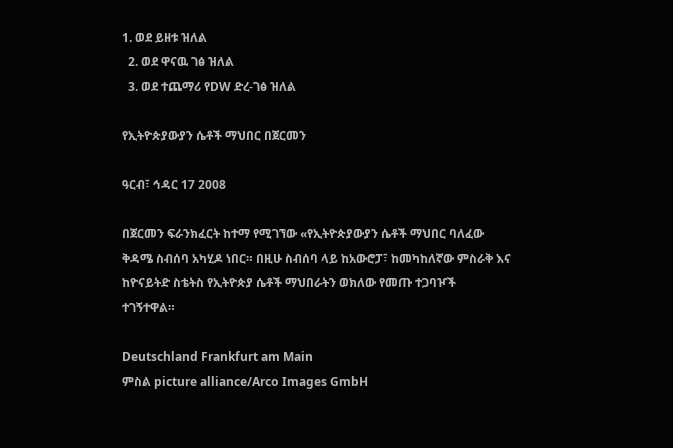1. ወደ ይዘቱ ዝለል
  2. ወደ ዋናዉ ገፅ ዝለል
  3. ወደ ተጨማሪ የDW ድረ-ገፅ ዝለል

የኢትዮጵያውያን ሴቶች ማህበር በጀርመን

ዓርብ፣ ኅዳር 17 2008

በጀርመን ፍራንክፈርት ከተማ የሚገኘው «የኢትዮጵያውያን ሴቶች ማህበር ባለፈው ቅዳሜ ስብሰባ አካሂዶ ነበር። በዚሁ ስብሰባ ላይ ከአውሮፓ፣ ከመካከለኛው ምስራቅ እና ከዮናይትድ ስቴትስ የኢትዮጵያ ሴቶች ማህበራትን ወክለው የመጡ ተጋባዦች ተገኝተዋል።

Deutschland Frankfurt am Main
ምስል picture alliance/Arco Images GmbH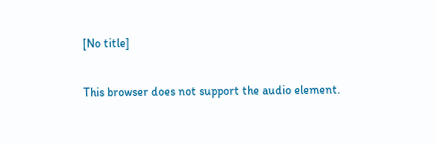[No title]

This browser does not support the audio element.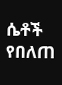ሴቶች የበለጠ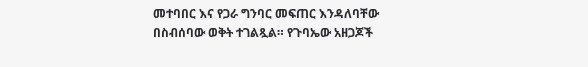መተባበር እና የጋራ ግንባር መፍጠር እንዳለባቸው በስብሰባው ወቅት ተገልጿል። የጉባኤው አዘጋጆች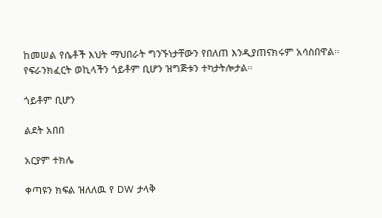ከመሠል የሴቶች እህት ማህበራት ግንኙነታቸውን የበለጠ እንዲያጠናክሩም አሳስበዋል። የፍራንክፈርት ወኪላችን ጎይቶም ቢሆን ዝግጅቱን ተካታትሎታል።

ጎይቶም ቢሆን

ልደት አበበ

አርያም ተክሌ

ቀጣዩን ክፍል ዝለለዉ የ DW ታላቅ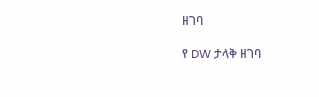ዘገባ

የ DW ታላቅ ዘገባ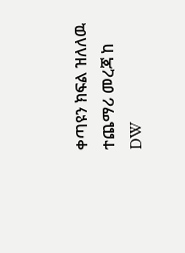ቀጣዩን ክፍል ዝለለዉ ተጨማሪ መረጃ ከ DW